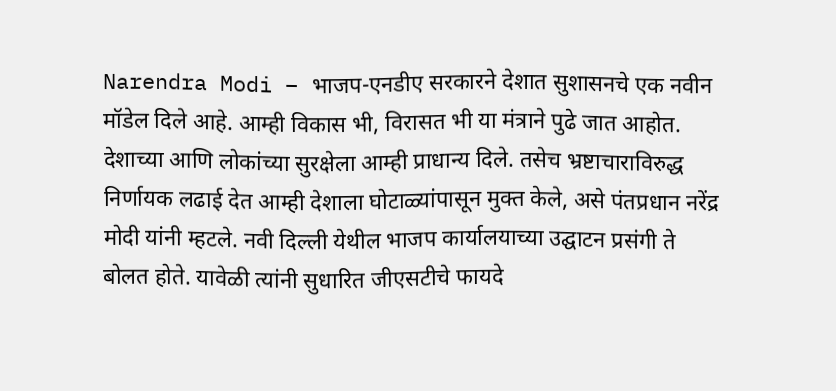Narendra Modi – भाजप-एनडीए सरकारने देशात सुशासनचे एक नवीन मॉडेल दिले आहे. आम्ही विकास भी, विरासत भी या मंत्राने पुढे जात आहोत. देशाच्या आणि लोकांच्या सुरक्षेला आम्ही प्राधान्य दिले. तसेच भ्रष्टाचाराविरुद्ध निर्णायक लढाई देत आम्ही देशाला घोटाळ्यांपासून मुक्त केले, असे पंतप्रधान नरेंद्र मोदी यांनी म्हटले. नवी दिल्ली येथील भाजप कार्यालयाच्या उद्घाटन प्रसंगी ते बोलत होते. यावेळी त्यांनी सुधारित जीएसटीचे फायदे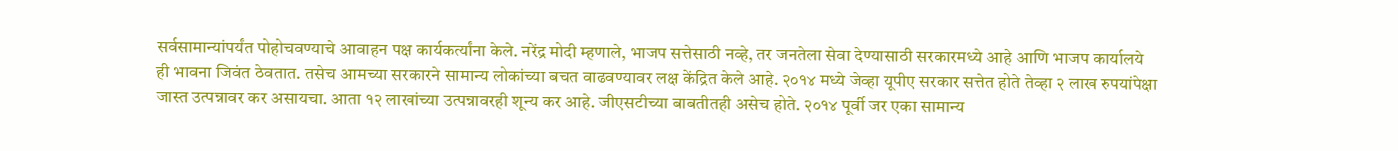सर्वसामान्यांपर्यंत पोहोचवण्याचे आवाहन पक्ष कार्यकर्त्यांना केले. नरेंद्र मोदी म्हणाले, भाजप सत्तेसाठी नव्हे, तर जनतेला सेवा देण्यासाठी सरकारमध्ये आहे आणि भाजप कार्यालये ही भावना जिवंत ठेवतात. तसेच आमच्या सरकारने सामान्य लोकांच्या बचत वाढवण्यावर लक्ष केंद्रित केले आहे. २०१४ मध्ये जेव्हा यूपीए सरकार सत्तेत होते तेव्हा २ लाख रुपयांपेक्षा जास्त उत्पन्नावर कर असायचा. आता १२ लाखांच्या उत्पन्नावरही शून्य कर आहे. जीएसटीच्या बाबतीतही असेच होते. २०१४ पूर्वी जर एका सामान्य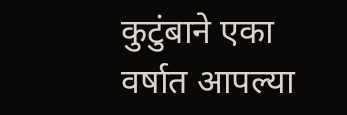कुटुंबाने एका वर्षात आपल्या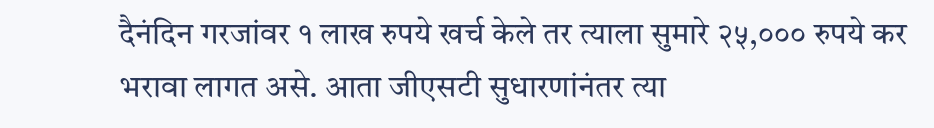दैनंदिन गरजांवर १ लाख रुपये खर्च केले तर त्याला सुमारे २५,००० रुपये कर भरावा लागत असे. आता जीएसटी सुधारणांनंतर त्या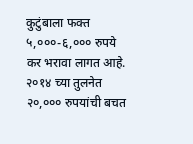कुटुंबाला फक्त ५,०००-६,००० रुपये कर भरावा लागत आहे. २०१४ च्या तुलनेत २०,००० रुपयांची बचत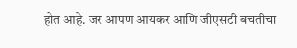होत आहे. जर आपण आयकर आणि जीएसटी बचतीचा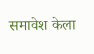समावेश केला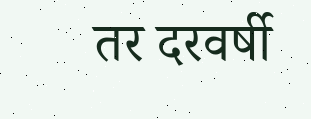तर दरवर्षी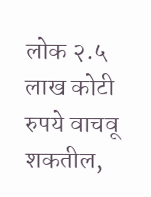लोक २.५ लाख कोटी रुपये वाचवू शकतील,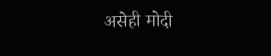असेही मोदी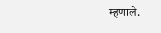म्हणाले.